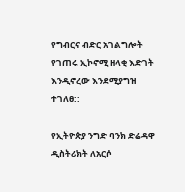የግብርና ብድር አገልግሎት የገጠሩ ኢኮኖሚ ዘላቂ እድገት እንዲኖረው እንደሚያግዝ ተገለፀ::

የኢትዮጵያ ንግድ ባንክ ድሬዳዋ ዲስትሪክት ለአርሶ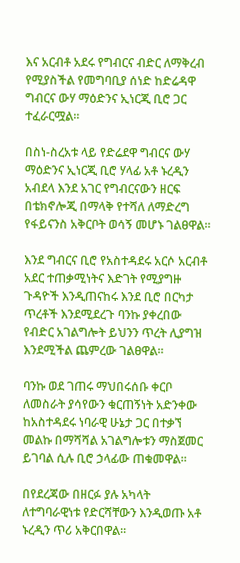እና አርብቶ አደሩ የግብርና ብድር ለማቅረብ የሚያስችል የመግባቢያ ሰነድ ከድሬዳዋ ግብርና ውሃ ማዕድንና ኢነርጂ ቢሮ ጋር ተፈራርሟል።

በስነ-ስረአቱ ላይ የድሬደዋ ግብርና ውሃ ማዕድንና ኢነርጂ ቢሮ ሃላፊ አቶ ኑረዲን አብደላ እንደ አገር የግብርናውን ዘርፍ በቴክኖሎጂ በማላቅ የተሻለ ለማድረግ የፋይናንስ አቅርቦት ወሳኝ መሆኑ ገልፀዋል።

እንደ ግብርና ቢሮ የአስተዳደሩ አርሶ አርብቶ አደር ተጠቃሚነትና እድገት የሚያግዙ ጉዳዮች እንዲጠናከሩ እንደ ቢሮ በርካታ ጥረቶች እንደሚደረጉ ባንኩ ያቀረበው የብድር አገልግሎት ይህንን ጥረት ሊያግዝ እንደሚችል ጨምረው ገልፀዋል።

ባንኩ ወደ ገጠሩ ማህበሩሰቡ ቀርቦ ለመስራት ያሳየውን ቁርጠኝነት አድንቀው ከአስተዳደሩ ነባራዊ ሁኔታ ጋር በተቃኘ መልኩ በማሻሻል አገልግሎቱን ማስጀመር ይገባል ሲሉ ቢሮ ኃላፊው ጠቁመዋል።

በየደረጃው በዘርፉ ያሉ አካላት ለተግባራዊነቱ የድርሻቸውን እንዲወጡ አቶ ኑረዲን ጥሪ አቅርበዋል።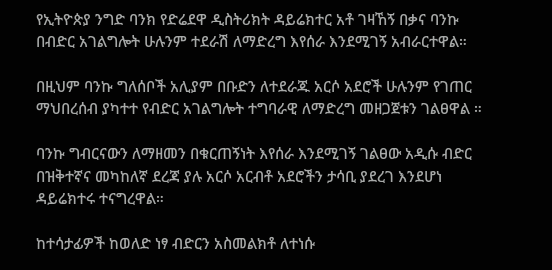የኢትዮጵያ ንግድ ባንክ የድሬደዋ ዲስትሪክት ዳይሬክተር አቶ ገዛኸኝ በቃና ባንኩ በብድር አገልግሎት ሁሉንም ተደራሽ ለማድረግ እየሰራ እንደሚገኝ አብራርተዋል።

በዚህም ባንኩ ግለሰቦች አሊያም በቡድን ለተደራጁ አርሶ አደሮች ሁሉንም የገጠር ማህበረሰብ ያካተተ የብድር አገልግሎት ተግባራዊ ለማድረግ መዘጋጀቱን ገልፀዋል ።

ባንኩ ግብርናውን ለማዘመን በቁርጠኝነት እየሰራ እንደሚገኝ ገልፀው አዲሱ ብድር በዝቅተኛና መካከለኛ ደረጃ ያሉ አርሶ አርብቶ አደሮችን ታሳቢ ያደረገ እንደሆነ ዳይሬክተሩ ተናግረዋል።

ከተሳታፊዎች ከወለድ ነፃ ብድርን አስመልክቶ ለተነሱ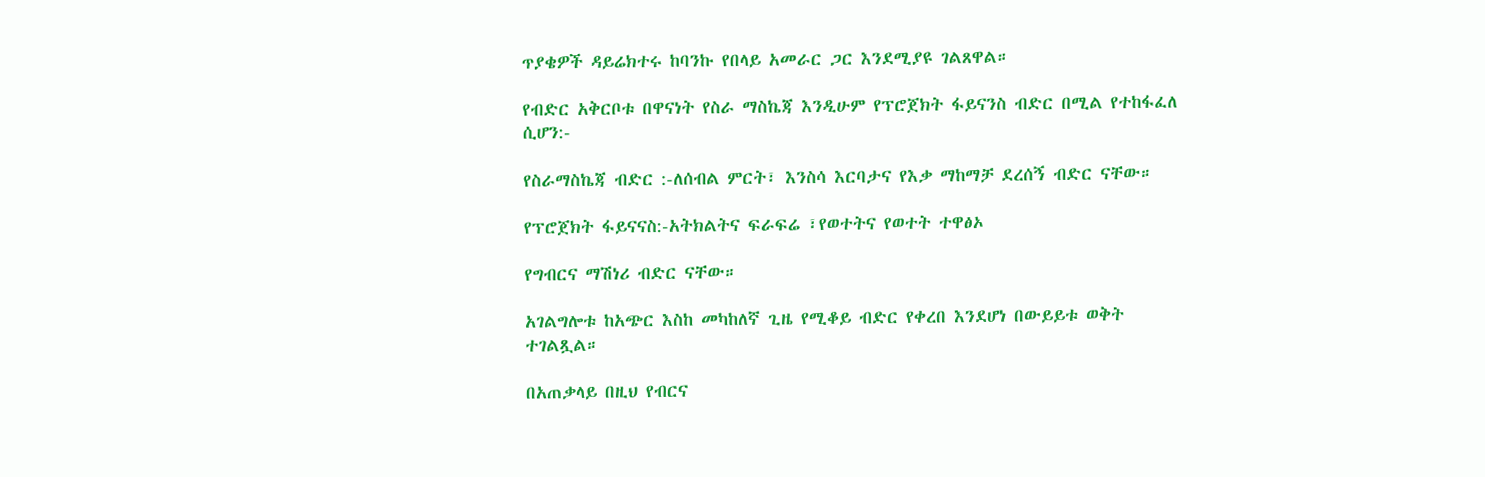ጥያቄዎች ዳይሬክተሩ ከባንኩ የበላይ አመራር ጋር እንደሚያዩ ገልጸዋል።

የብድር አቅርቦቱ በዋናነት የስራ ማስኬጃ እንዲሁም የፕሮጀክት ፋይናንስ ብድር በሚል የተከፋፈለ ሲሆን:-

የስራማስኬጃ ብድር :-ለሰብል ምርት፣ እንስሳ እርባታና የእቃ ማከማቻ ደረሰኝ ብድር ናቸው።

የፕሮጀክት ፋይናናስ:-አትክልትና ፍራፍሬ ፣የወተትና የወተት ተዋፅኦ

የግብርና ማሽነሪ ብድር ናቸው።

አገልግሎቱ ከአጭር እስከ መካከለኛ ጊዜ የሚቆይ ብድር የቀረበ እንደሆነ በውይይቱ ወቅት ተገልጿል።

በአጠቃላይ በዚህ የብርና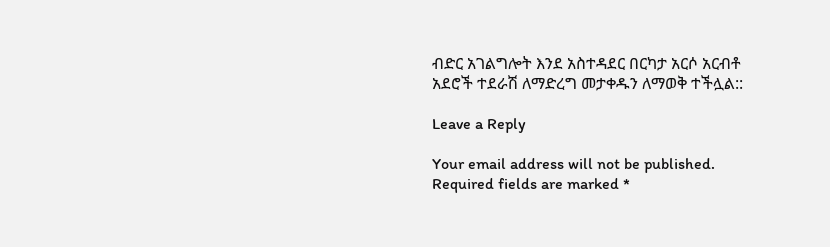ብድር አገልግሎት እንደ አስተዳደር በርካታ አርሶ አርብቶ አደሮች ተደራሽ ለማድረግ መታቀዱን ለማወቅ ተችሏል::

Leave a Reply

Your email address will not be published. Required fields are marked *